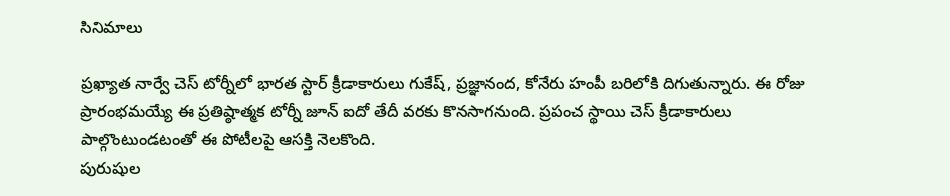సినిమాలు

ప్రఖ్యాత నార్వే చెస్ టోర్నీలో భారత స్టార్ క్రీడాకారులు గుకేష్, ప్రజ్ఞానంద, కోనేరు హంపీ బరిలోకి దిగుతున్నారు. ఈ రోజు ప్రారంభమయ్యే ఈ ప్రతిష్ఠాత్మక టోర్నీ జూన్ ఐదో తేదీ వరకు కొనసాగనుంది. ప్రపంచ స్థాయి చెస్ క్రీడాకారులు పాల్గొంటుండటంతో ఈ పోటీలపై ఆసక్తి నెలకొంది.
పురుషుల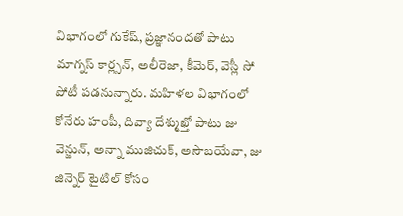విభాగంలో గుకేష్, ప్రజ్ఞానందతో పాటు మాగ్నస్ కార్ల్సన్, అలీరెజా, కీమెర్, వెస్లీ సో పోటీ పడనున్నారు. మహిళల విభాగంలో కోనేరు హంపీ, దివ్యా దేశ్ముఖ్తో పాటు జు వెన్జున్, అన్నా ముజిచుక్, అసౌబయేవా, జు జిన్నెర్ టైటిల్ కోసం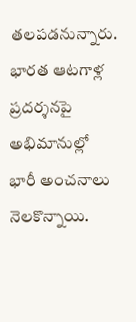తలపడనున్నారు. భారత ఆటగాళ్ల ప్రదర్శనపై అభిమానుల్లో భారీ అంచనాలు నెలకొన్నాయి.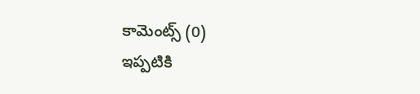కామెంట్స్ (0)
ఇప్పటికి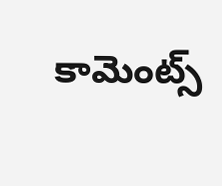కామెంట్స్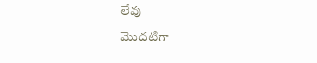లేవు
మొదటిగా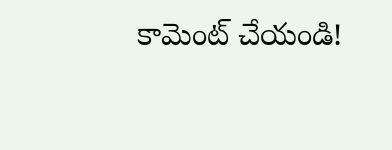కామెంట్ చేయండి!